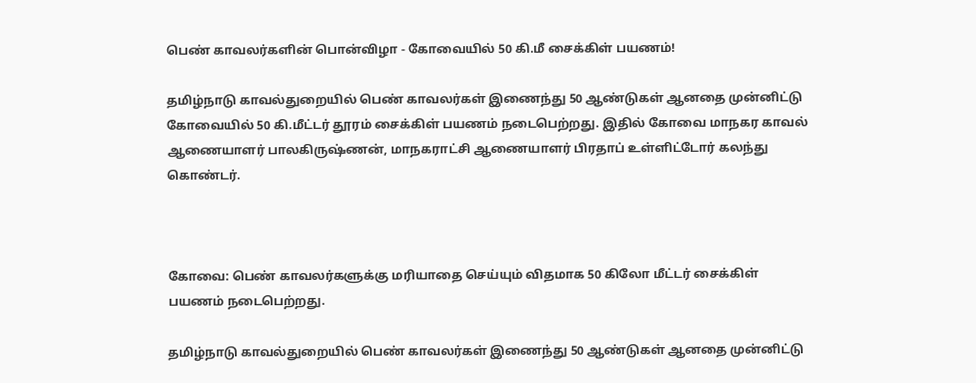பெண் காவலர்களின் பொன்விழா - கோவையில் 50 கி.மீ சைக்கிள் பயணம்!

தமிழ்நாடு காவல்துறையில் பெண் காவலர்கள் இணைந்து 50 ஆண்டுகள் ஆனதை முன்னிட்டு கோவையில் 50 கி.மீட்டர் தூரம் சைக்கிள் பயணம் நடைபெற்றது. இதில் கோவை மாநகர காவல் ஆணையாளர் பாலகிருஷ்ணன், மாநகராட்சி ஆணையாளர் பிரதாப் உள்ளிட்டோர் கலந்து கொண்டர்.



கோவை: பெண் காவலர்களுக்கு மரியாதை செய்யும் விதமாக 50 கிலோ மீட்டர் சைக்கிள் பயணம் நடைபெற்றது.

தமிழ்நாடு காவல்துறையில் பெண் காவலர்கள் இணைந்து 50 ஆண்டுகள் ஆனதை முன்னிட்டு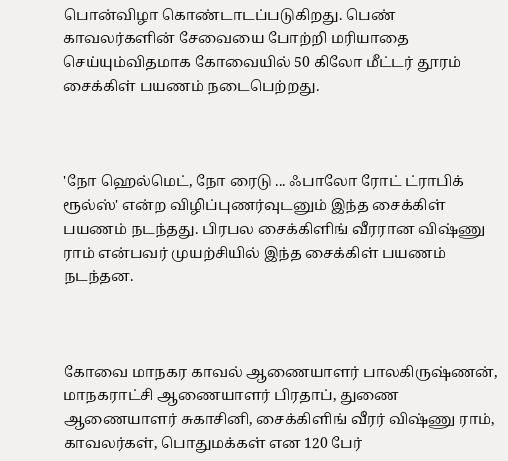பொன்விழா கொண்டாடப்படுகிறது. பெண் காவலர்களின் சேவையை போற்றி மரியாதை செய்யும்விதமாக கோவையில் 50 கிலோ மீட்டர் தூரம் சைக்கிள் பயணம் நடைபெற்றது.



'நோ ஹெல்மெட், நோ ரைடு ... ஃபாலோ ரோட் ட்ராபிக் ரூல்ஸ்' என்ற விழிப்புணர்வுடனும் இந்த சைக்கிள் பயணம் நடந்தது. பிரபல சைக்கிளிங் வீரரான விஷ்ணு ராம் என்பவர் முயற்சியில் இந்த சைக்கிள் பயணம் நடந்தன.



கோவை மாநகர காவல் ஆணையாளர் பாலகிருஷ்ணன், மாநகராட்சி ஆணையாளர் பிரதாப், துணை ஆணையாளர் சுகாசினி, சைக்கிளிங் வீரர் விஷ்ணு ராம், காவலர்கள், பொதுமக்கள் என 120 பேர்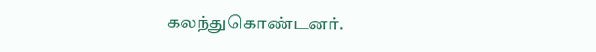கலந்துகொண்டனர்.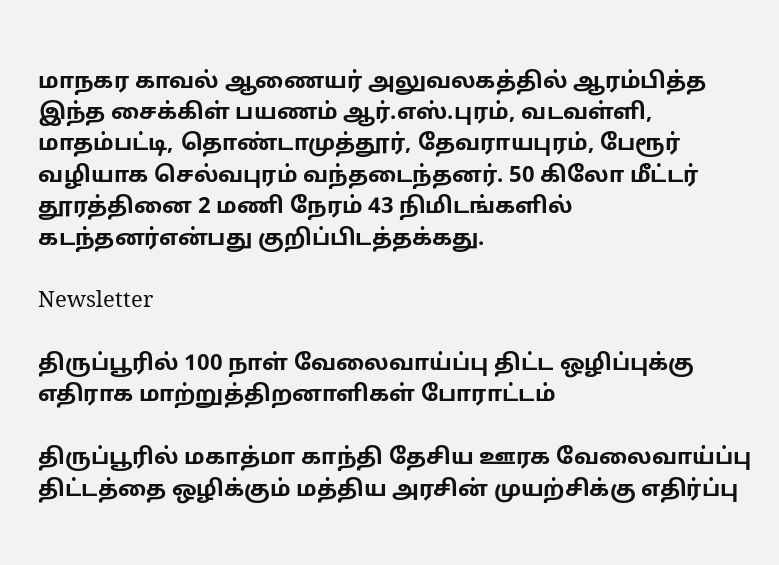மாநகர காவல் ஆணையர் அலுவலகத்தில் ஆரம்பித்த இந்த சைக்கிள் பயணம் ஆர்.எஸ்.புரம், வடவள்ளி, மாதம்பட்டி, தொண்டாமுத்தூர், தேவராயபுரம், பேரூர் வழியாக செல்வபுரம் வந்தடைந்தனர். 50 கிலோ மீட்டர் தூரத்தினை 2 மணி நேரம் 43 நிமிடங்களில் கடந்தனர்என்பது குறிப்பிடத்தக்கது.

Newsletter

திருப்பூரில் 100 நாள் வேலைவாய்ப்பு திட்ட ஒழிப்புக்கு எதிராக மாற்றுத்திறனாளிகள் போராட்டம்

திருப்பூரில் மகாத்மா காந்தி தேசிய ஊரக வேலைவாய்ப்பு திட்டத்தை ஒழிக்கும் மத்திய அரசின் முயற்சிக்கு எதிர்ப்பு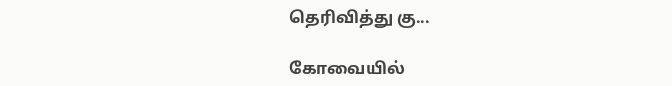தெரிவித்து கு...

கோவையில்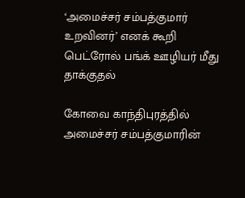‘அமைச்சர் சம்பத்குமார் உறவினர்’ எனக் கூறி பெட்ரோல் பங்க் ஊழியர் மீது தாக்குதல்

கோவை காந்திபுரத்தில் அமைச்சர் சம்பத்குமாரின்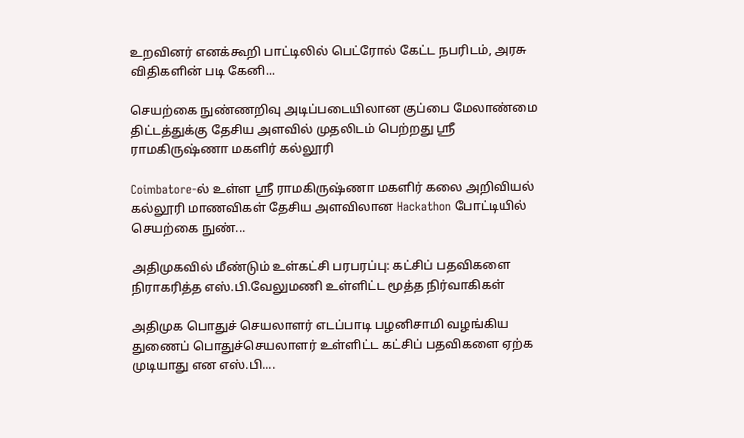உறவினர் எனக்கூறி பாட்டிலில் பெட்ரோல் கேட்ட நபரிடம், அரசு விதிகளின் படி கேனி...

செயற்கை நுண்ணறிவு அடிப்படையிலான குப்பை மேலாண்மை திட்டத்துக்கு தேசிய அளவில் முதலிடம் பெற்றது ஶ்ரீ ராமகிருஷ்ணா மகளிர் கல்லூரி

Coimbatore-ல் உள்ள ஶ்ரீ ராமகிருஷ்ணா மகளிர் கலை அறிவியல் கல்லூரி மாணவிகள் தேசிய அளவிலான Hackathon போட்டியில் செயற்கை நுண்...

அதிமுகவில் மீண்டும் உள்கட்சி பரபரப்பு: கட்சிப் பதவிகளை நிராகரித்த எஸ்.பி.வேலுமணி உள்ளிட்ட மூத்த நிர்வாகிகள்

அதிமுக பொதுச் செயலாளர் எடப்பாடி பழனிசாமி வழங்கிய துணைப் பொதுச்செயலாளர் உள்ளிட்ட கட்சிப் பதவிகளை ஏற்க முடியாது என எஸ்.பி....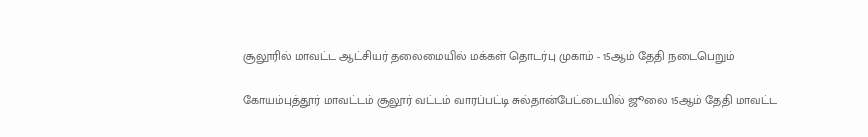சூலூரில் மாவட்ட ஆட்சியர் தலைமையில் மக்கள் தொடர்பு முகாம் - 15ஆம் தேதி நடைபெறும்

கோயம்புத்தூர் மாவட்டம் சூலூர் வட்டம் வாரப்பட்டி சுல்தான்பேட்டையில் ஜூலை 15ஆம் தேதி மாவட்ட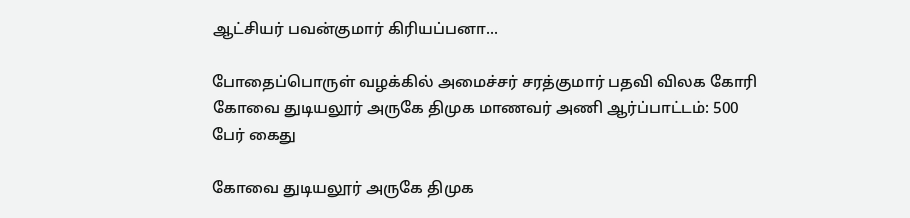ஆட்சியர் பவன்குமார் கிரியப்பனா...

போதைப்பொருள் வழக்கில் அமைச்சர் சரத்குமார் பதவி விலக கோரி கோவை துடியலூர் அருகே திமுக மாணவர் அணி ஆர்ப்பாட்டம்: 500 பேர் கைது

கோவை துடியலூர் அருகே திமுக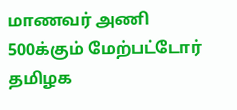மாணவர் அணி 500க்கும் மேற்பட்டோர் தமிழக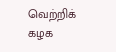வெற்றிக் கழக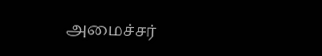அமைச்சர்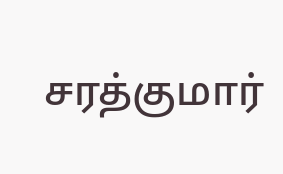சரத்குமார்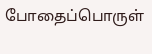போதைப்பொருள்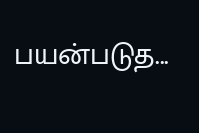பயன்படுத...